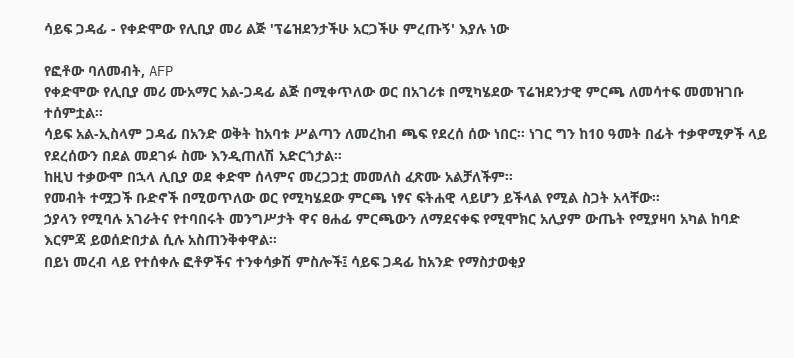ሳይፍ ጋዳፊ - የቀድሞው የሊቢያ መሪ ልጅ 'ፕሬዝደንታችሁ አርጋችሁ ምረጡኝ' እያሉ ነው

የፎቶው ባለመብት, AFP
የቀድሞው የሊቢያ መሪ ሙአማር አል-ጋዳፊ ልጅ በሚቀጥለው ወር በአገሪቱ በሚካሄደው ፕሬዝደንታዊ ምርጫ ለመሳተፍ መመዝገቡ ተሰምቷል።
ሳይፍ አል-ኢስላም ጋዳፊ በአንድ ወቅት ከአባቱ ሥልጣን ለመረከብ ጫፍ የደረሰ ሰው ነበር። ነገር ግን ከ10 ዓመት በፊት ተቃዋሚዎች ላይ የደረሰውን በደል መደገፉ ስሙ እንዲጠለሽ አድርጎታል።
ከዚህ ተቃውሞ በኋላ ሊቢያ ወደ ቀድሞ ሰላምና መረጋጋቷ መመለስ ፈጽሙ አልቻለችም።
የመብት ተሟጋች ቡድኖች በሚወጥለው ወር የሚካሄደው ምርጫ ነፃና ፍትሐዊ ላይሆን ይችላል የሚል ስጋት አላቸው።
ኃያላን የሚባሉ አገራትና የተባበሩት መንግሥታት ዋና ፀሐፊ ምርጫውን ለማደናቀፍ የሚሞክር አሊያም ውጤት የሚያዛባ አካል ከባድ እርምጃ ይወሰድበታል ሲሉ አስጠንቅቀዋል።
በይነ መረብ ላይ የተሰቀሉ ፎቶዎችና ተንቀሳቃሽ ምስሎች፤ ሳይፍ ጋዳፊ ከአንድ የማስታወቂያ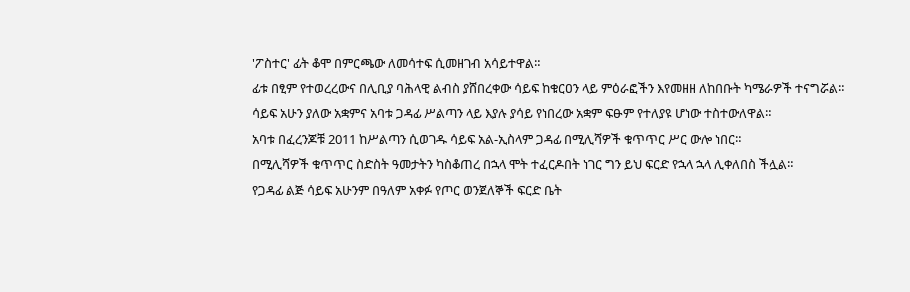'ፖስተር' ፊት ቆሞ በምርጫው ለመሳተፍ ሲመዘገብ አሳይተዋል።
ፊቱ በፂም የተወረረውና በሊቢያ ባሕላዊ ልብስ ያሸበረቀው ሳይፍ ከቁርዐን ላይ ምዕራፎችን እየመዘዘ ለከበቡት ካሜራዎች ተናግሯል።
ሳይፍ አሁን ያለው አቋምና አባቱ ጋዳፊ ሥልጣን ላይ እያሉ ያሳይ የነበረው አቋም ፍፁም የተለያዩ ሆነው ተስተውለዋል።
አባቱ በፈረንጆቹ 2011 ከሥልጣን ሲወገዱ ሳይፍ አል-ኢስላም ጋዳፊ በሚሊሻዎች ቁጥጥር ሥር ውሎ ነበር።
በሚሊሻዎች ቁጥጥር ስድስት ዓመታትን ካስቆጠረ በኋላ ሞት ተፈርዶበት ነገር ግን ይህ ፍርድ የኋላ ኋላ ሊቀለበስ ችሏል።
የጋዳፊ ልጅ ሳይፍ አሁንም በዓለም አቀፉ የጦር ወንጀለኞች ፍርድ ቤት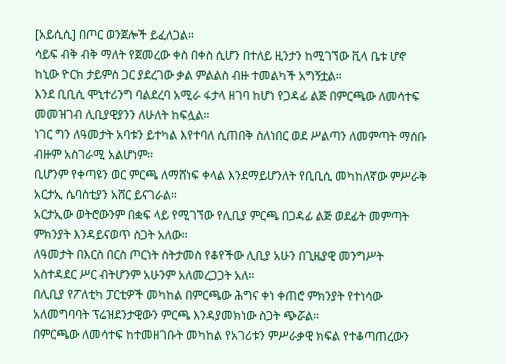[አይሲሲ] በጦር ወንጀሎች ይፈለጋል።
ሳይፍ ብቅ ብቅ ማለት የጀመረው ቀስ በቀስ ሲሆን በተለይ ዚንታን ከሚገኘው ቪላ ቤቱ ሆኖ ከኒው ዮርክ ታይምስ ጋር ያደረገው ቃል ምልልስ ብዙ ተመልካች አግኝቷል።
እንደ ቢቢሲ ሞኒተሪንግ ባልደረባ አሚራ ፋታላ ዘገባ ከሆነ የጋዳፊ ልጅ በምርጫው ለመሳተፍ መመዝገብ ሊቢያዊያንን ለሁለት ከፍሏል።
ነገር ግን ለዓመታት አባቱን ይተካል እየተባለ ሲጠበቅ ስለነበር ወደ ሥልጣን ለመምጣት ማሰቡ ብዙም አስገራሚ አልሆነም።
ቢሆንም የቀጣዩን ወር ምርጫ ለማሸነፍ ቀላል እንደማይሆንለት የቢቢሲ መካከለኛው ምሥራቅ አርታኢ ሴባስቲያን አሸር ይናገራል።
አርታኢው ወትሮውንም በቋፍ ላይ የሚገኘው የሊቢያ ምርጫ በጋዳፊ ልጅ ወደፊት መምጣት ምክንያት እንዳይናወጥ ስጋት አለው።
ለዓመታት በእርስ በርስ ጦርነት ስትታመስ የቆየችው ሊቢያ አሁን በጊዜያዊ መንግሥት አስተዳደር ሥር ብትሆንም አሁንም አለመረጋጋት አለ።
በሊቢያ የፖለቲካ ፓርቲዎች መካከል በምርጫው ሕግና ቀነ ቀጠሮ ምክንያት የተነሳው አለመግባባት ፕሬዝደንታዊውን ምርጫ እንዳያመክነው ስጋት ጭሯል።
በምርጫው ለመሳተፍ ከተመዘገቡት መካከል የአገሪቱን ምሥራቃዊ ክፍል የተቆጣጠረውን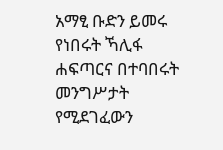አማፂ ቡድን ይመሩ የነበሩት ኻሊፋ ሐፍጣርና በተባበሩት መንግሥታት የሚደገፈውን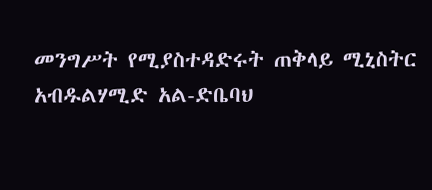መንግሥት የሚያስተዳድሩት ጠቅላይ ሚኒስትር አብዱልሃሚድ አል-ድቤባህ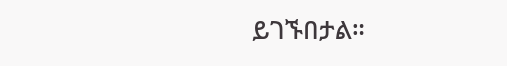ይገኙበታል።